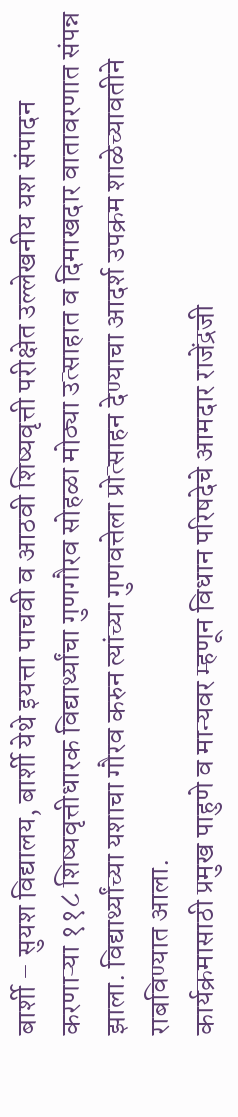बार्शी – सुयश विद्यालय, बार्शी येथे इयत्ता पाचवी व आठवी शिष्यवृत्ती परीक्षेत उल्लेखनीय यश संपादन करणाऱ्या ११८ शिष्यवृत्तीधारक विद्यार्थ्यांचा गुणगौरव सोहळा मोठ्या उत्साहात व दिमाखदार वातावरणात संपन्न झाला. विद्यार्थ्यांच्या यशाचा गौरव करुन त्यांच्या गुणवत्तेला प्रोत्साहन देण्याचा आदर्श उपक्रम शाळेच्यावतीने राबविण्यात आला.
कार्यक्रमासाठी प्रमुख पाहुणे व मान्यवर म्हणून विधान परिषदेचे आमदार राजेंद्रजी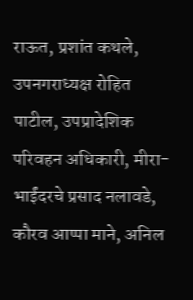राऊत, प्रशांत कथले, उपनगराध्यक्ष रोहित पाटील, उपप्रादेशिक परिवहन अधिकारी, मीरा-भाईंदरचे प्रसाद नलावडे, कौरव आप्पा माने, अनिल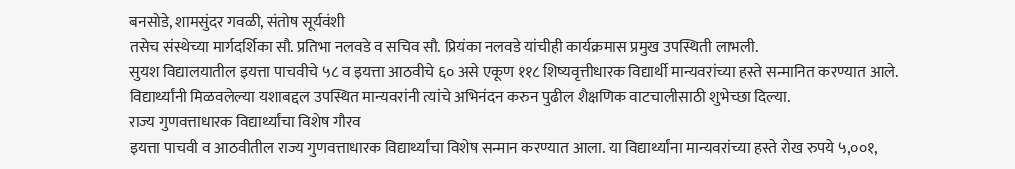बनसोडे, शामसुंदर गवळी, संतोष सूर्यवंशी
तसेच संस्थेच्या मार्गदर्शिका सौ. प्रतिभा नलवडे व सचिव सौ. प्रियंका नलवडे यांचीही कार्यक्रमास प्रमुख उपस्थिती लाभली.
सुयश विद्यालयातील इयत्ता पाचवीचे ५८ व इयत्ता आठवीचे ६० असे एकूण ११८ शिष्यवृत्तीधारक विद्यार्थी मान्यवरांच्या हस्ते सन्मानित करण्यात आले. विद्यार्थ्यांनी मिळवलेल्या यशाबद्दल उपस्थित मान्यवरांनी त्यांचे अभिनंदन करुन पुढील शैक्षणिक वाटचालीसाठी शुभेच्छा दिल्या.
राज्य गुणवत्ताधारक विद्यार्थ्यांचा विशेष गौरव
इयत्ता पाचवी व आठवीतील राज्य गुणवत्ताधारक विद्यार्थ्यांचा विशेष सन्मान करण्यात आला. या विद्यार्थ्यांना मान्यवरांच्या हस्ते रोख रुपये ५,००१,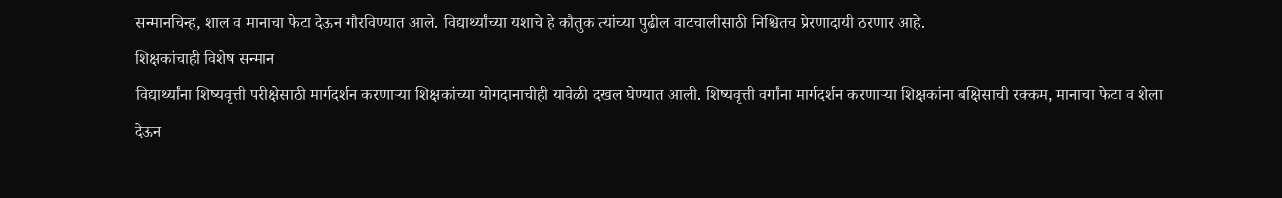सन्मानचिन्ह, शाल व मानाचा फेटा देऊन गौरविण्यात आले. विद्यार्थ्यांच्या यशाचे हे कौतुक त्यांच्या पुढील वाटचालीसाठी निश्चितच प्रेरणादायी ठरणार आहे.
शिक्षकांचाही विशेष सन्मान
विद्यार्थ्यांना शिष्यवृत्ती परीक्षेसाठी मार्गदर्शन करणाऱ्या शिक्षकांच्या योगदानाचीही यावेळी दखल घेण्यात आली. शिष्यवृत्ती वर्गांना मार्गदर्शन करणाऱ्या शिक्षकांना बक्षिसाची रक्कम, मानाचा फेटा व शेला देऊन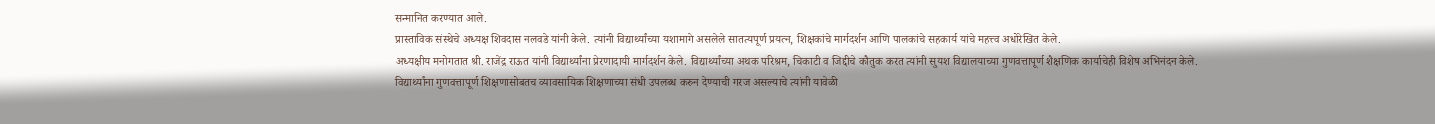सन्मानित करण्यात आले.
प्रास्ताविक संस्थेचे अध्यक्ष शिवदास नलवडे यांनी केले. त्यांनी विद्यार्थ्यांच्या यशामागे असलेले सातत्यपूर्ण प्रयत्न, शिक्षकांचे मार्गदर्शन आणि पालकांचे सहकार्य यांचे महत्त्व अधोरेखित केले.
अध्यक्षीय मनोगतात श्री. राजेंद्र राऊत यांनी विद्यार्थ्यांना प्रेरणादायी मार्गदर्शन केले. विद्यार्थ्यांच्या अथक परिश्रम, चिकाटी व जिद्दीचे कौतुक करत त्यांनी सुयश विद्यालयाच्या गुणवत्तापूर्ण शैक्षणिक कार्याचेही विशेष अभिनंदन केले. विद्यार्थ्यांना गुणवत्तापूर्ण शिक्षणासोबतच व्यावसायिक शिक्षणाच्या संधी उपलब्ध करुन देण्याची गरज असल्याचे त्यांनी यावेळी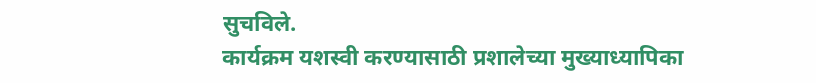सुचविले.
कार्यक्रम यशस्वी करण्यासाठी प्रशालेच्या मुख्याध्यापिका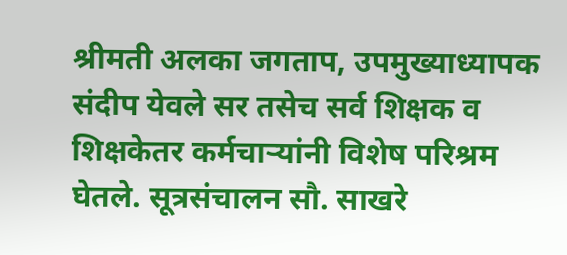श्रीमती अलका जगताप, उपमुख्याध्यापक संदीप येवले सर तसेच सर्व शिक्षक व शिक्षकेतर कर्मचाऱ्यांनी विशेष परिश्रम घेतले. सूत्रसंचालन सौ. साखरे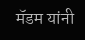मॅडम यांनी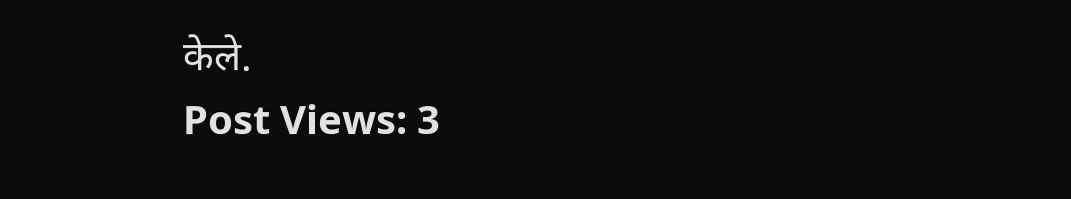केले.
Post Views: 3